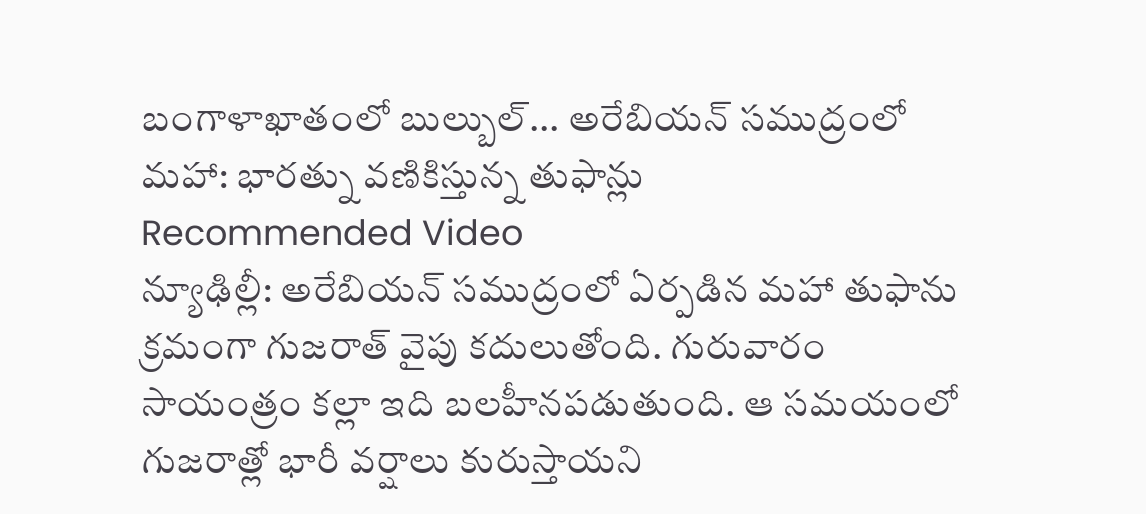బంగాళాఖాతంలో బుల్బుల్... అరేబియన్ సముద్రంలో మహా: భారత్ను వణికిస్తున్న తుఫాన్లు
Recommended Video
న్యూఢిల్లీ: అరేబియన్ సముద్రంలో ఏర్పడిన మహా తుఫాను క్రమంగా గుజరాత్ వైపు కదులుతోంది. గురువారం సాయంత్రం కల్లా ఇది బలహీనపడుతుంది. ఆ సమయంలో గుజరాత్లో భారీ వర్షాలు కురుస్తాయని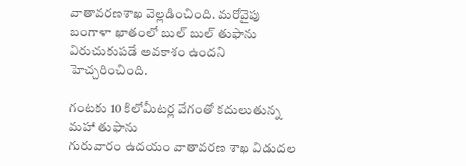వాతావరణశాఖ వెల్లడించింది. మరోవైపు బంగాళా ఖాతంలో బుల్ బుల్ తుఫాను విరుచుకుపడే అవకాశం ఉందని హెచ్చరించింది.

గంటకు 10 కిలోమీటర్ల వేగంతో కదులుతున్న మహా తుఫాను
గురువారం ఉదయం వాతావరణ శాఖ విడుదల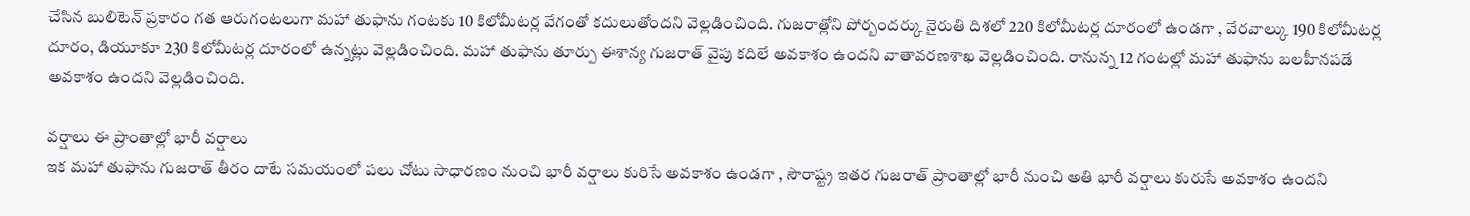చేసిన బులిటెన్ ప్రకారం గత ఆరుగంటలుగా మహా తుఫాను గంటకు 10 కిలోమీటర్ల వేగంతో కదులుతోందని వెల్లడించింది. గుజరాత్లోని పోర్బందర్కు నైరుతి దిశలో 220 కిలోమీటర్ల దూరంలో ఉండగా , వేరవాల్కు 190 కిలోమీటర్ల దూరం, డియూకూ 230 కిలోమీటర్ల దూరంలో ఉన్నట్లు వెల్లడించింది. మహా తుఫాను తూర్పు ఈశాన్య గుజరాత్ వైపు కదిలే అవకాశం ఉందని వాతావరణశాఖ వెల్లడించింది. రానున్న 12 గంటల్లో మహా తుఫాను బలహీనపడే అవకాశం ఉందని వెల్లడించింది.

వర్షాలు ఈ ప్రాంతాల్లో భారీ వర్షాలు
ఇక మహా తుఫాను గుజరాత్ తీరం దాటే సమయంలో పలు చోటు సాధారణం నుంచి భారీ వర్షాలు కురిసే అవకాశం ఉండగా , సౌరాష్ట్ర ఇతర గుజరాత్ ప్రాంతాల్లో భారీ నుంచి అతి భారీ వర్షాలు కురుసే అవకాశం ఉందని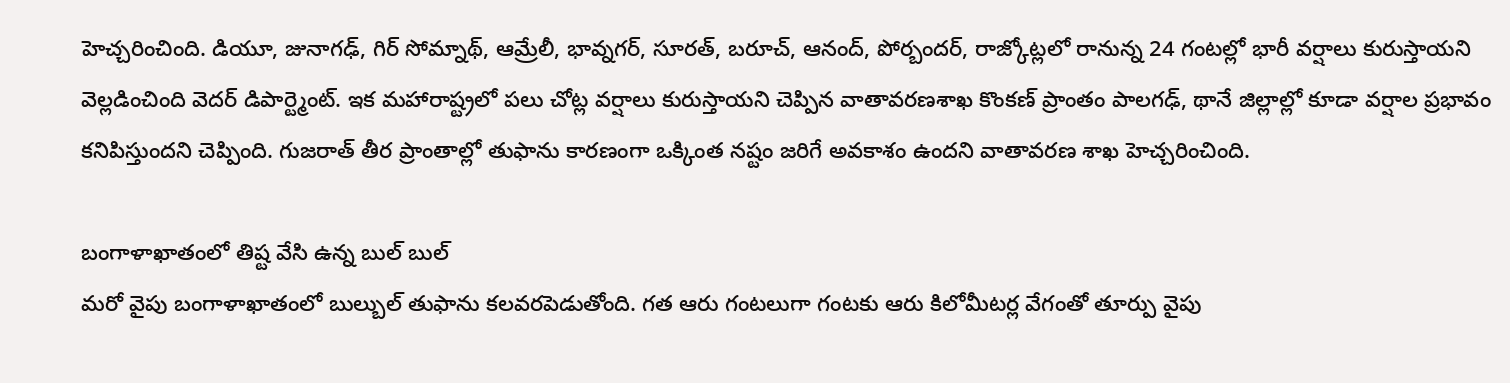హెచ్చరించింది. డియూ, జునాగఢ్, గిర్ సోమ్నాథ్, ఆమ్రేలీ, భావ్నగర్, సూరత్, బరూచ్, ఆనంద్, పోర్బందర్, రాజ్కోట్లలో రానున్న 24 గంటల్లో భారీ వర్షాలు కురుస్తాయని వెల్లడించింది వెదర్ డిపార్ట్మెంట్. ఇక మహారాష్ట్రలో పలు చోట్ల వర్షాలు కురుస్తాయని చెప్పిన వాతావరణశాఖ కొంకణ్ ప్రాంతం పాలగఢ్, థానే జిల్లాల్లో కూడా వర్షాల ప్రభావం కనిపిస్తుందని చెప్పింది. గుజరాత్ తీర ప్రాంతాల్లో తుఫాను కారణంగా ఒక్కింత నష్టం జరిగే అవకాశం ఉందని వాతావరణ శాఖ హెచ్చరించింది.

బంగాళాఖాతంలో తిష్ట వేసి ఉన్న బుల్ బుల్
మరో వైపు బంగాళాఖాతంలో బుల్బుల్ తుఫాను కలవరపెడుతోంది. గత ఆరు గంటలుగా గంటకు ఆరు కిలోమీటర్ల వేగంతో తూర్పు వైపు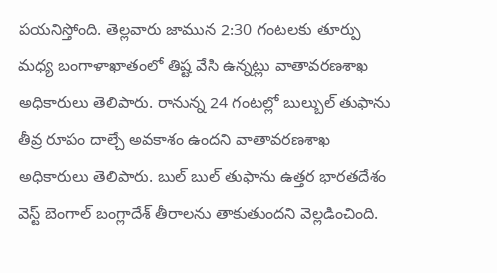పయనిస్తోంది. తెల్లవారు జామున 2:30 గంటలకు తూర్పు మధ్య బంగాళాఖాతంలో తిష్ట వేసి ఉన్నట్లు వాతావరణశాఖ అధికారులు తెలిపారు. రానున్న 24 గంటల్లో బుల్బుల్ తుఫాను తీవ్ర రూపం దాల్చే అవకాశం ఉందని వాతావరణశాఖ అధికారులు తెలిపారు. బుల్ బుల్ తుఫాను ఉత్తర భారతదేశం వెస్ట్ బెంగాల్ బంగ్లాదేశ్ తీరాలను తాకుతుందని వెల్లడించింది.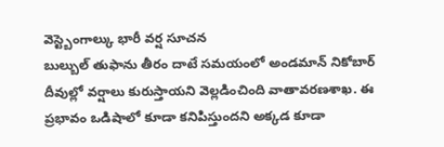వెస్ట్బెంగాల్కు భారీ వర్ష సూచన
బుల్బుల్ తుఫాను తీరం దాటే సమయంలో అండమాన్ నికోబార్ దీవుల్లో వర్షాలు కురుస్తాయని వెల్లడించింది వాతావరణశాఖ. ఈ ప్రభావం ఒడిషాలో కూడా కనిపిస్తుందని అక్కడ కూడా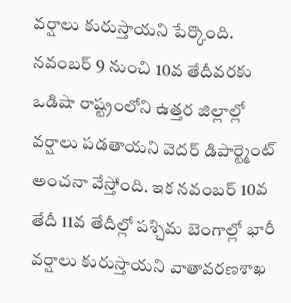వర్షాలు కురుస్తాయని పేర్కొంది. నవంబర్ 9 నుంచి 10వ తేదీవరకు ఒడిషా రాష్ట్రంలోని ఉత్తర జిల్లాల్లో వర్షాలు పడతాయని వెదర్ డిపార్ట్మెంట్ అంచనా వేస్తోంది. ఇక నవంబర్ 10వ తేదీ 11వ తేదీల్లో పశ్చిమ బెంగాల్లో భారీ వర్షాలు కురుస్తాయని వాతావరణశాఖ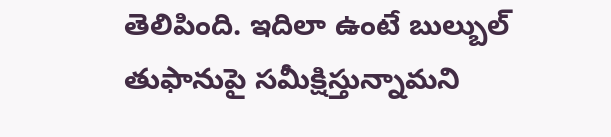తెలిపింది. ఇదిలా ఉంటే బుల్బుల్ తుఫానుపై సమీక్షిస్తున్నామని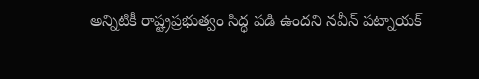అన్నిటికీ రాష్ట్రప్రభుత్వం సిద్ధ పడి ఉందని నవీన్ పట్నాయక్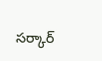సర్కార్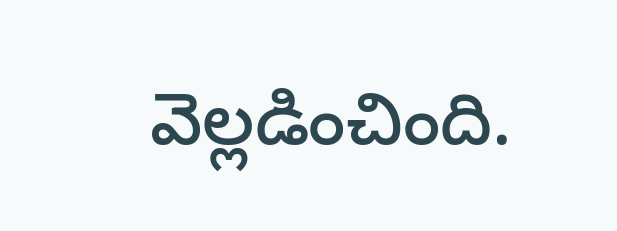వెల్లడించింది.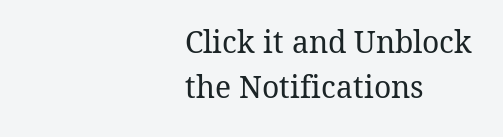Click it and Unblock the Notifications